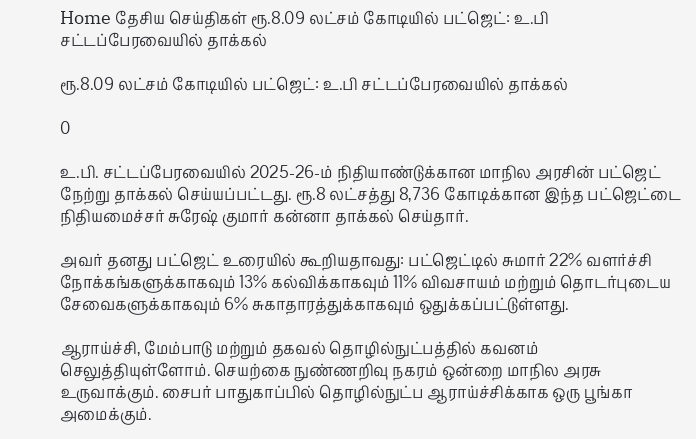Home தேசிய செய்திகள் ரூ.8.09 லட்சம் கோடியில் பட்ஜெட்: உ.பி சட்டப்பேரவையில் தாக்கல்

ரூ.8.09 லட்சம் கோடியில் பட்ஜெட்: உ.பி சட்டப்பேரவையில் தாக்கல்

0

உ.பி. சட்டப்பேரவையில் 2025-26-ம் நிதியாண்டுக்கான மாநில அரசின் பட்ஜெட் நேற்று தாக்கல் செய்யப்பட்டது. ரூ.8 லட்சத்து 8,736 கோடிக்கான இந்த பட்ஜெட்டை நிதியமைச்சர் சுரேஷ் குமார் கன்னா தாக்கல் செய்தார்.

அவர் தனது பட்ஜெட் உரையில் கூறியதாவது: பட்ஜெட்டில் சுமார் 22% வளர்ச்சி நோக்கங்களுக்காகவும் 13% கல்விக்காகவும் 11% விவசாயம் மற்றும் தொடர்புடைய சேவைகளுக்காகவும் 6% சுகாதாரத்துக்காகவும் ஒதுக்கப்பட்டுள்ளது.

ஆராய்ச்சி, மேம்பாடு மற்றும் தகவல் தொழில்நுட்பத்தில் கவனம் செலுத்தியுள்ளோம். செயற்கை நுண்ணறிவு நகரம் ஒன்றை மாநில அரசு உருவாக்கும். சைபர் பாதுகாப்பில் தொழில்நுட்ப ஆராய்ச்சிக்காக ஒரு பூங்கா அமைக்கும்.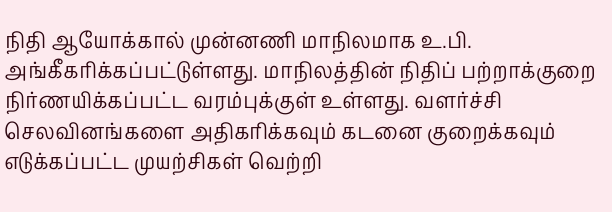நிதி ஆயோக்கால் முன்னணி மாநிலமாக உ.பி. அங்கீகரிக்கப்பட்டுள்ளது. மாநிலத்தின் நிதிப் பற்றாக்குறை நிர்ணயிக்கப்பட்ட வரம்புக்குள் உள்ளது. வளர்ச்சி செலவினங்களை அதிகரிக்கவும் கடனை குறைக்கவும் எடுக்கப்பட்ட முயற்சிகள் வெற்றி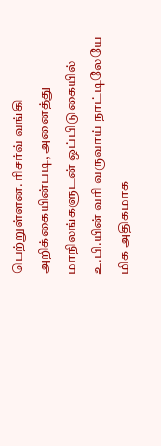பெற்றுள்ளன. ரிசர்வ் வங்கி அறிக்கையின்படி, அனைத்து மாநிலங்களுடன் ஒப்பிடுகையில் உ.பி.யின் வரி வருவாய் நாட்டிலேயே மிக அதிகமாக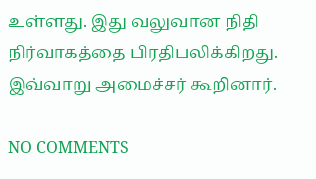உள்ளது. இது வலுவான நிதி நிர்வாகத்தை பிரதிபலிக்கிறது. இவ்வாறு அமைச்சர் கூறினார்.

NO COMMENTS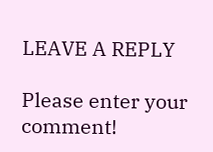LEAVE A REPLY

Please enter your comment!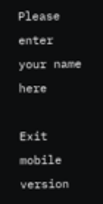Please enter your name here

Exit mobile version